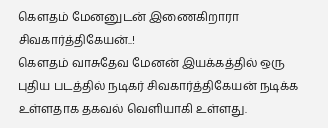கௌதம் மேனனுடன் இணைகிறாரா சிவகார்த்திகேயன்..!
கௌதம் வாசுதேவ மேனன் இயக்கத்தில் ஒரு புதிய படத்தில் நடிகர் சிவகார்த்திகேயன் நடிக்க உள்ளதாக தகவல் வெளியாகி உள்ளது.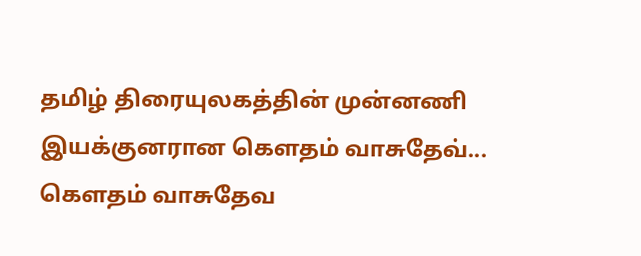தமிழ் திரையுலகத்தின் முன்னணி இயக்குனரான கௌதம் வாசுதேவ்...
கௌதம் வாசுதேவ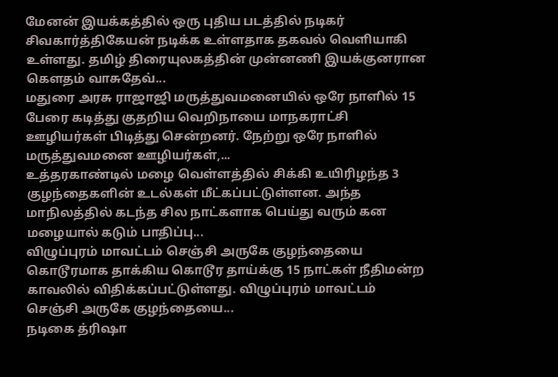மேனன் இயக்கத்தில் ஒரு புதிய படத்தில் நடிகர் சிவகார்த்திகேயன் நடிக்க உள்ளதாக தகவல் வெளியாகி உள்ளது. தமிழ் திரையுலகத்தின் முன்னணி இயக்குனரான கௌதம் வாசுதேவ்...
மதுரை அரசு ராஜாஜி மருத்துவமனையில் ஒரே நாளில் 15 பேரை கடித்து குதறிய வெறிநாயை மாநகராட்சி ஊழியர்கள் பிடித்து சென்றனர். நேற்று ஒரே நாளில் மருத்துவமனை ஊழியர்கள்,...
உத்தரகாண்டில் மழை வெள்ளத்தில் சிக்கி உயிரிழந்த 3 குழந்தைகளின் உடல்கள் மீட்கப்பட்டுள்ளன. அந்த மாநிலத்தில் கடந்த சில நாட்களாக பெய்து வரும் கன மழையால் கடும் பாதிப்பு...
விழுப்புரம் மாவட்டம் செஞ்சி அருகே குழந்தையை கொடூரமாக தாக்கிய கொடூர தாய்க்கு 15 நாட்கள் நீதிமன்ற காவலில் விதிக்கப்பட்டுள்ளது. விழுப்புரம் மாவட்டம் செஞ்சி அருகே குழந்தையை...
நடிகை த்ரிஷா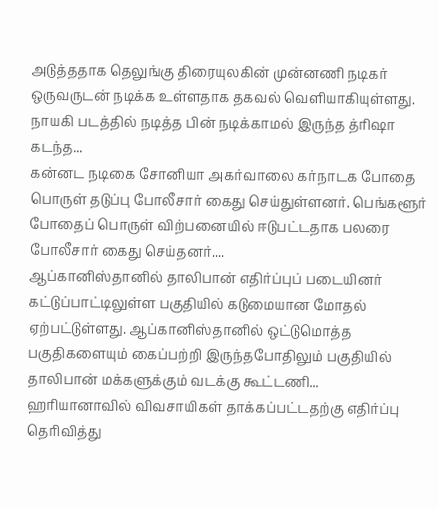அடுத்ததாக தெலுங்கு திரையுலகின் முன்னணி நடிகர் ஒருவருடன் நடிக்க உள்ளதாக தகவல் வெளியாகியுள்ளது. நாயகி படத்தில் நடித்த பின் நடிக்காமல் இருந்த த்ரிஷா கடந்த...
கன்னட நடிகை சோனியா அகர்வாலை கர்நாடக போதை பொருள் தடுப்பு போலீசார் கைது செய்துள்ளனர். பெங்களூர் போதைப் பொருள் விற்பனையில் ஈடுபட்டதாக பலரை போலீசார் கைது செய்தனர்....
ஆப்கானிஸ்தானில் தாலிபான் எதிர்ப்புப் படையினர் கட்டுப்பாட்டிலுள்ள பகுதியில் கடுமையான மோதல் ஏற்பட்டுள்ளது. ஆப்கானிஸ்தானில் ஒட்டுமொத்த பகுதிகளையும் கைப்பற்றி இருந்தபோதிலும் பகுதியில் தாலிபான் மக்களுக்கும் வடக்கு கூட்டணி...
ஹரியானாவில் விவசாயிகள் தாக்கப்பட்டதற்கு எதிர்ப்பு தெரிவித்து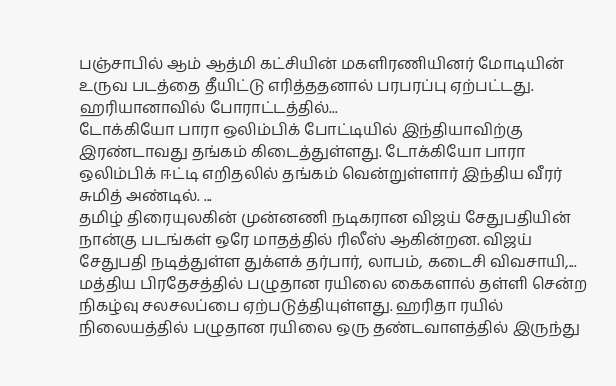பஞ்சாபில் ஆம் ஆத்மி கட்சியின் மகளிரணியினர் மோடியின் உருவ படத்தை தீயிட்டு எரித்ததனால் பரபரப்பு ஏற்பட்டது. ஹரியானாவில் போராட்டத்தில்...
டோக்கியோ பாரா ஒலிம்பிக் போட்டியில் இந்தியாவிற்கு இரண்டாவது தங்கம் கிடைத்துள்ளது. டோக்கியோ பாரா ஒலிம்பிக் ஈட்டி எறிதலில் தங்கம் வென்றுள்ளார் இந்திய வீரர் சுமித் அண்டில். ...
தமிழ் திரையுலகின் முன்னணி நடிகரான விஜய் சேதுபதியின் நான்கு படங்கள் ஒரே மாதத்தில் ரிலீஸ் ஆகின்றன. விஜய் சேதுபதி நடித்துள்ள துக்ளக் தர்பார், லாபம், கடைசி விவசாயி,...
மத்திய பிரதேசத்தில் பழுதான ரயிலை கைகளால் தள்ளி சென்ற நிகழ்வு சலசலப்பை ஏற்படுத்தியுள்ளது. ஹரிதா ரயில் நிலையத்தில் பழுதான ரயிலை ஒரு தண்டவாளத்தில் இருந்து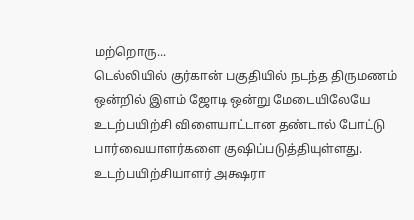மற்றொரு...
டெல்லியில் குர்கான் பகுதியில் நடந்த திருமணம் ஒன்றில் இளம் ஜோடி ஒன்று மேடையிலேயே உடற்பயிற்சி விளையாட்டான தண்டால் போட்டு பார்வையாளர்களை குஷிப்படுத்தியுள்ளது. உடற்பயிற்சியாளர் அக்ஷரா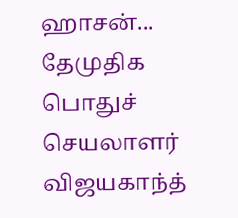ஹாசன்...
தேமுதிக பொதுச் செயலாளர் விஜயகாந்த்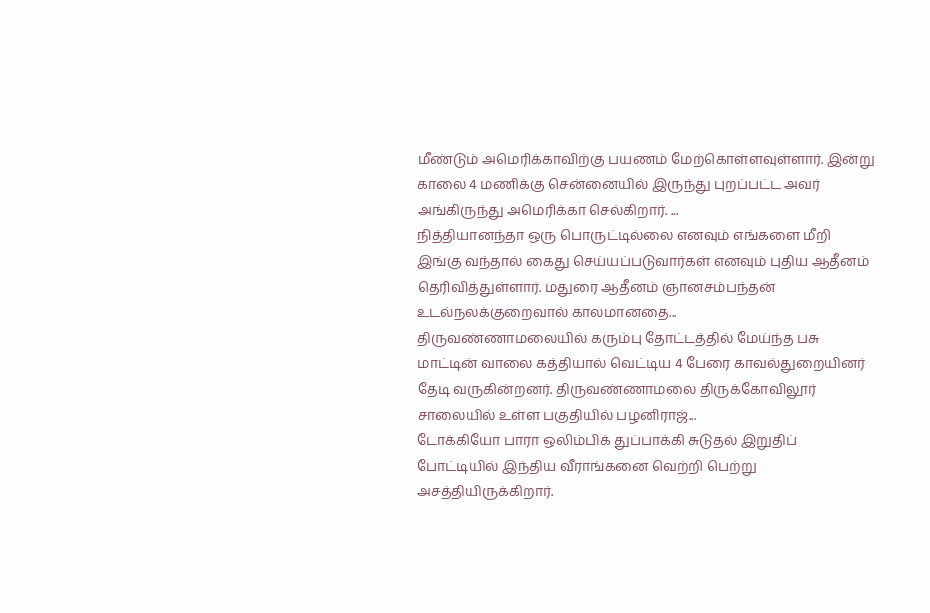மீண்டும் அமெரிக்காவிற்கு பயணம் மேற்கொள்ளவுள்ளார். இன்று காலை 4 மணிக்கு சென்னையில் இருந்து புறப்பட்ட அவர் அங்கிருந்து அமெரிக்கா செல்கிறார். ...
நித்தியானந்தா ஒரு பொருட்டில்லை எனவும் எங்களை மீறி இங்கு வந்தால் கைது செய்யப்படுவார்கள் எனவும் புதிய ஆதீனம் தெரிவித்துள்ளார். மதுரை ஆதீனம் ஞானசம்பந்தன் உடல்நலக்குறைவால் காலமானதை...
திருவண்ணாமலையில் கரும்பு தோட்டத்தில் மேய்ந்த பசு மாட்டின் வாலை கத்தியால் வெட்டிய 4 பேரை காவல்துறையினர் தேடி வருகின்றனர். திருவண்ணாமலை திருக்கோவிலூர் சாலையில் உள்ள பகுதியில் பழனிராஜ்...
டோக்கியோ பாரா ஒலிம்பிக் துப்பாக்கி சுடுதல் இறுதிப் போட்டியில் இந்திய வீராங்கனை வெற்றி பெற்று அசத்தியிருக்கிறார்.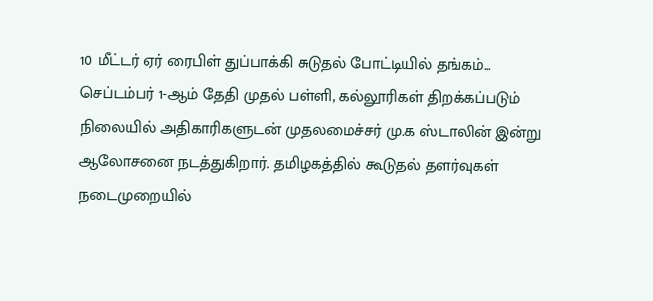10 மீட்டர் ஏர் ரைபிள் துப்பாக்கி சுடுதல் போட்டியில் தங்கம்...
செப்டம்பர் 1-ஆம் தேதி முதல் பள்ளி, கல்லூரிகள் திறக்கப்படும் நிலையில் அதிகாரிகளுடன் முதலமைச்சர் மு.க ஸ்டாலின் இன்று ஆலோசனை நடத்துகிறார். தமிழகத்தில் கூடுதல் தளர்வுகள் நடைமுறையில்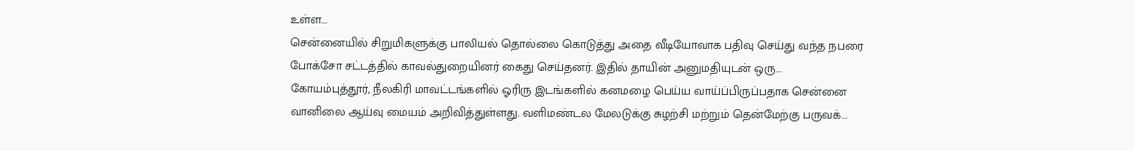உள்ள...
சென்னையில் சிறுமிகளுக்கு பாலியல் தொல்லை கொடுத்து அதை வீடியோவாக பதிவு செய்து வந்த நபரை போக்சோ சட்டத்தில் காவல்துறையினர் கைது செய்தனர். இதில் தாயின் அனுமதியுடன் ஒரு...
கோயம்புத்தூர், நீலகிரி மாவட்டங்களில் ஓரிரு இடங்களில் கனமழை பெய்ய வாய்ப்பிருப்பதாக சென்னை வானிலை ஆய்வு மையம் அறிவித்துள்ளது. வளிமண்டல மேலடுக்கு சுழற்சி மற்றும் தென்மேற்கு பருவக்...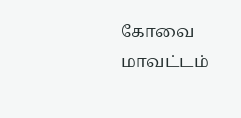கோவை மாவட்டம்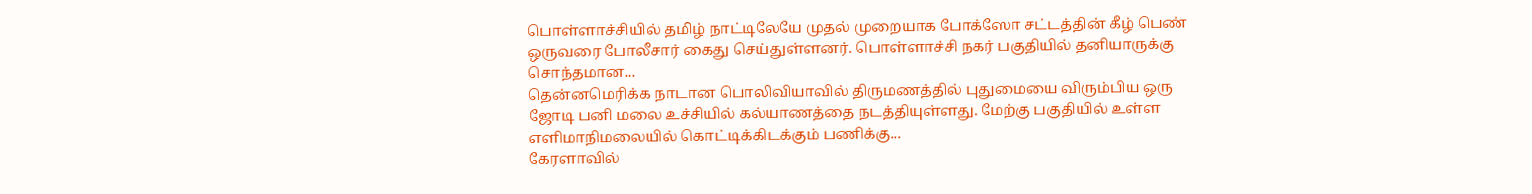பொள்ளாச்சியில் தமிழ் நாட்டிலேயே முதல் முறையாக போக்ஸோ சட்டத்தின் கீழ் பெண் ஒருவரை போலீசார் கைது செய்துள்ளனர். பொள்ளாச்சி நகர் பகுதியில் தனியாருக்கு சொந்தமான...
தென்னமெரிக்க நாடான பொலிவியாவில் திருமணத்தில் புதுமையை விரும்பிய ஒரு ஜோடி பனி மலை உச்சியில் கல்யாணத்தை நடத்தியுள்ளது. மேற்கு பகுதியில் உள்ள எளிமாநிமலையில் கொட்டிக்கிடக்கும் பணிக்கு...
கேரளாவில்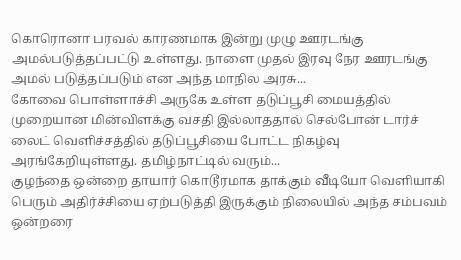கொரொனா பரவல் காரணமாக இன்று முழு ஊரடங்கு அமல்படுத்தப்பட்டு உள்ளது. நாளை முதல் இரவு நேர ஊரடங்கு அமல் படுத்தப்படும் என அந்த மாநில அரசு...
கோவை பொள்ளாச்சி அருகே உள்ள தடுப்பூசி மையத்தில் முறையான மின்விளக்கு வசதி இல்லாததால் செல்போன் டார்ச் லைட் வெளிச்சத்தில் தடுப்பூசியை போட்ட நிகழ்வு அரங்கேறியுள்ளது. தமிழ்நாட்டில் வரும்...
குழந்தை ஒன்றை தாயார் கொடூரமாக தாக்கும் வீடியோ வெளியாகி பெரும் அதிர்ச்சியை ஏற்படுத்தி இருக்கும் நிலையில் அந்த சம்பவம் ஒன்றரை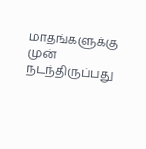மாதங்களுக்கு முன் நடந்திருப்பது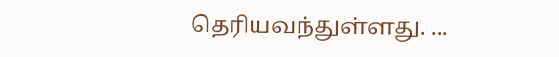தெரியவந்துள்ளது. ...